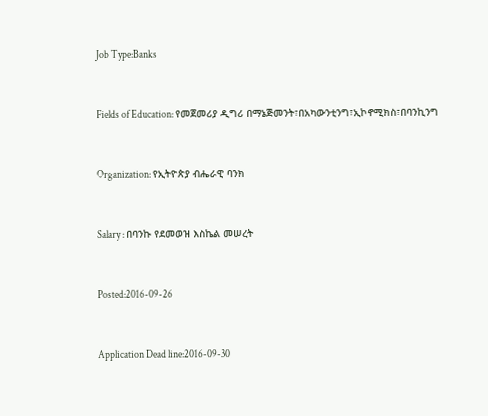Job Type:Banks



Fields of Education: የመጀመሪያ ዲግሪ በማኔጅመንት፣በአካውንቲንግ፣ኢኮኖሚክስ፣በባንኪንግ



Organization: የኢትዮጵያ ብሔራዊ ባንክ



Salary : በባንኩ የደመወዝ እስኬል መሠረት



Posted:2016-09-26



Application Dead line:2016-09-30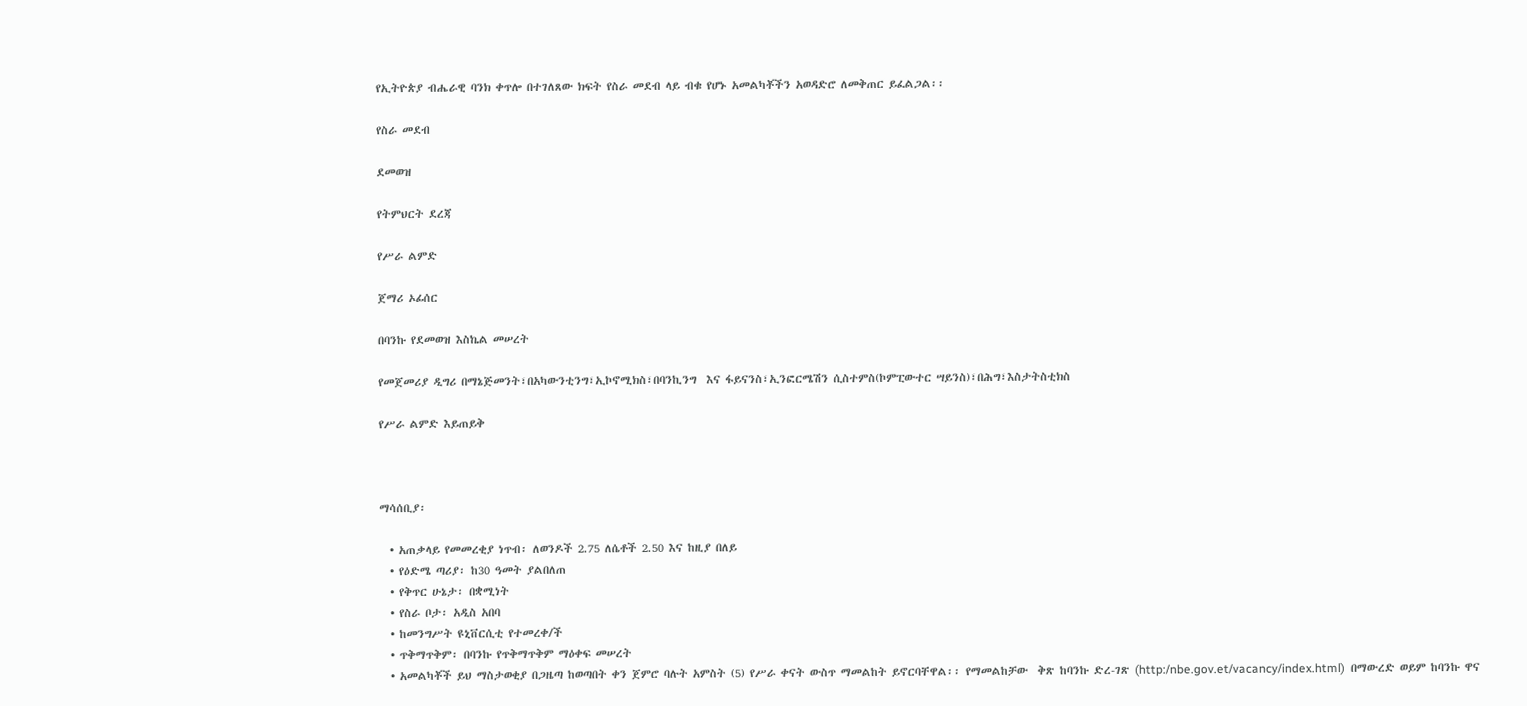የኢትዮጵያ ብሔራዊ ባንክ ቀጥሎ በተገለጸው ክፍት የስራ መደብ ላይ ብቁ የሆኑ አመልካቾችን አወዳድሮ ለመቅጠር ይፈልጋል፡፡

የስራ መደብ

ደመወዝ

የትምህርት ደረጃ

የሥራ ልምድ

ጀማሪ ኦፊሰር

በባንኩ የደመወዝ እስኬል መሠረት

የመጀመሪያ ዲግሪ በማኔጅመንት፣በአካውንቲንግ፣ኢኮኖሚክስ፣በባንኪንግ  እና ፋይናንስ፣ኢንፎርሜሽን ሲስተምስ(ኮምፒውተር ሣይንስ)፣በሕግ፣እስታትስቲክስ

የሥራ ልምድ እይጠይቅ



ማሳሰቢያ፡

  • አጠቃላይ የመመረቂያ ነጥብ፡ ለወንዶች 2.75 ለሴቶች 2.50 እና ከዚያ በለይ
  • የዕድሜ ጣሪያ፡ ከ30 ዓመት ያልበለጠ
  • የቅጥር ሁኔታ፡ በቋሚነት
  • የስራ ቦታ፡ አዲስ አበባ
  • ከመንግሥት ዩኒቨርሲቲ የተመረቀ/ች
  • ጥቅማጥቅም፡ በባንኩ የጥቅማጥቅም ማዕቀፍ መሠረት
  • አመልካቾች ይህ ማስታወቂያ በጋዜጣ ከወጣበት ቀን ጀምሮ ባሉት አምስት (5) የሥራ ቀናት ውስጥ ማመልከት ይኖርባቸዋል፡፡ የማመልከቻው  ቅጽ ከባንኩ ድረ-ገጽ (http:/nbe.gov.et/vacancy/index.html)  በማውረድ ወይም ከባንኩ ዋና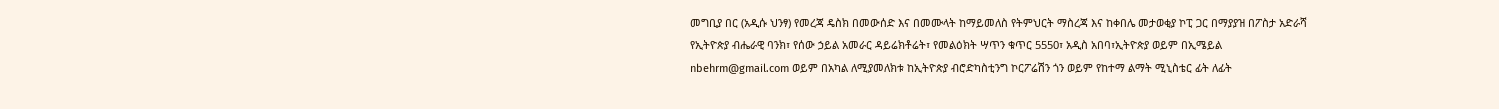መግቢያ በር (አዲሱ ህንፃ) የመረጃ ዴስክ በመውሰድ እና በመሙላት ከማይመለስ የትምህርት ማስረጃ እና ከቀበሌ መታወቂያ ኮፒ ጋር በማያያዝ በፖስታ አድራሻ የኢትዮጵያ ብሔራዊ ባንክ፣ የሰው ኃይል አመራር ዳይሬክቶሬት፣ የመልዕክት ሣጥን ቁጥር 5550፣ አዲስ አበባ፣ኢትዮጵያ ወይም በኢሜይል nbehrm@gmail.com ወይም በአካል ለሚያመለክቱ ከኢትዮጵያ ብሮድካስቲንግ ኮርፖሬሽን ጎን ወይም የከተማ ልማት ሚኒስቴር ፊት ለፊት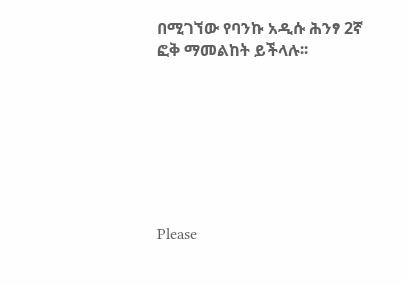በሚገኘው የባንኩ አዲሱ ሕንፃ 2ኛ ፎቅ ማመልከት ይችላሉ፡፡







Please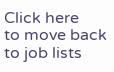Click here
to move back to job lists